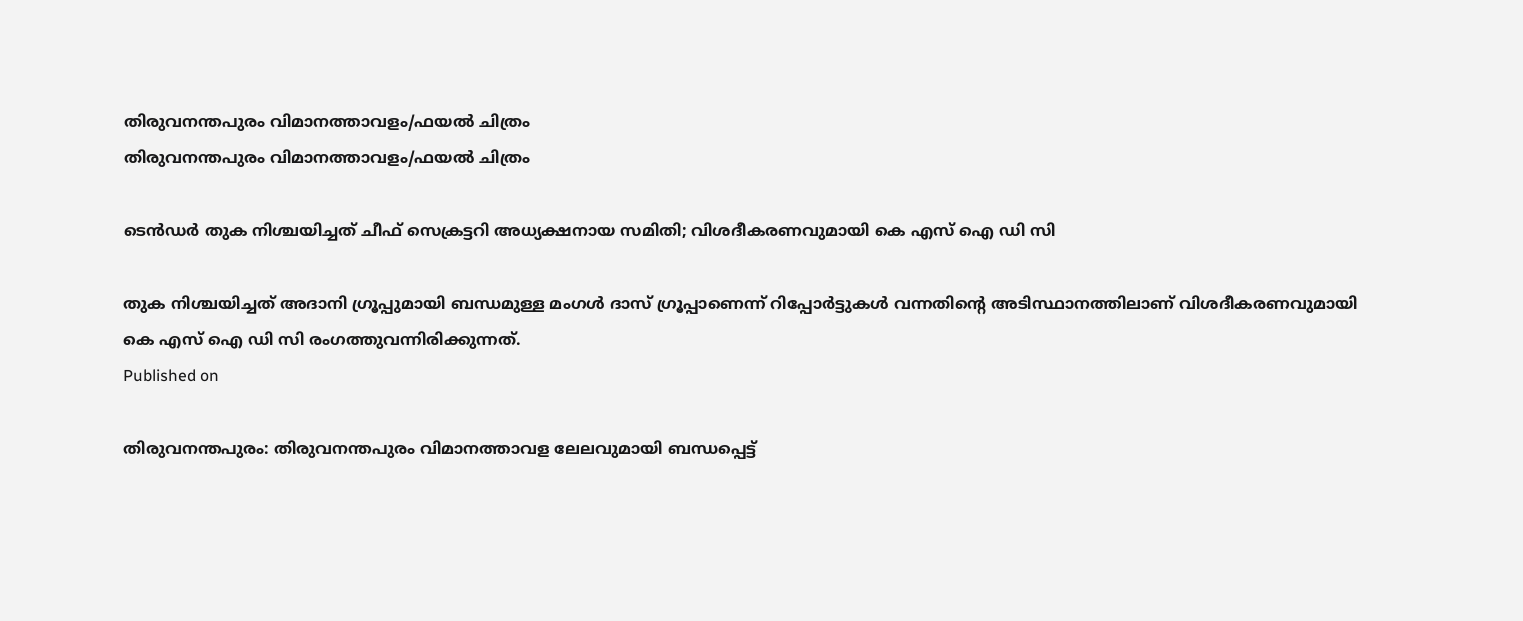തിരുവനന്തപുരം വിമാനത്താവളം/ഫയല്‍ ചിത്രം
തിരുവനന്തപുരം വിമാനത്താവളം/ഫയല്‍ ചിത്രം

ടെന്‍ഡര്‍ തുക നിശ്ചയിച്ചത് ചീഫ് സെക്രട്ടറി അധ്യക്ഷനായ സമിതി; വിശദീകരണവുമായി കെ എസ് ഐ ഡി സി

തുക നിശ്ചയിച്ചത് അദാനി ഗ്രൂപ്പുമായി ബന്ധമുള്ള മംഗള്‍ ദാസ് ഗ്രൂപ്പാണെന്ന് റിപ്പോര്‍ട്ടുകള്‍ വന്നതിന്റെ അടിസ്ഥാനത്തിലാണ് വിശദീകരണവുമായി കെ എസ് ഐ ഡി സി രംഗത്തുവന്നിരിക്കുന്നത്.
Published on

തിരുവനന്തപുരം: തിരുവനന്തപുരം വിമാനത്താവള ലേലവുമായി ബന്ധപ്പെട്ട്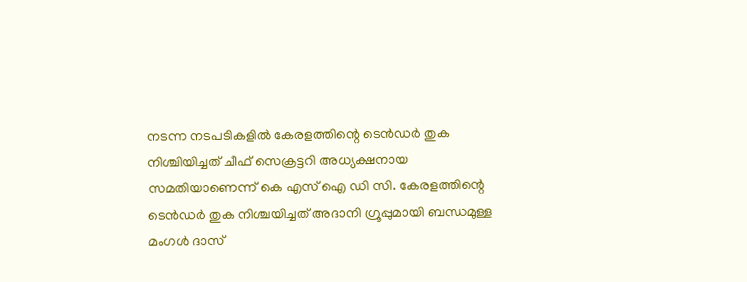നടന്ന നടപടികളില്‍ കേരളത്തിന്റെ ടെന്‍ഡര്‍ തുക നിശ്ചിയിച്ചത് ചീഫ് സെക്രട്ടറി അധ്യക്ഷനായ സമതിയാണെന്ന് കെ എസ് ഐ ഡി സി. കേരളത്തിന്റെ ടെന്‍ഡര്‍ തുക നിശ്ചയിച്ചത് അദാനി ഗ്രൂപ്പുമായി ബന്ധമുള്ള മംഗള്‍ ദാസ്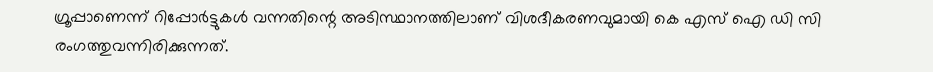ഗ്രൂപ്പാണെന്ന് റിപ്പോര്‍ട്ടുകള്‍ വന്നതിന്റെ അടിസ്ഥാനത്തിലാണ് വിശദീകരണവുമായി കെ എസ് ഐ ഡി സി രംഗത്തുവന്നിരിക്കുന്നത്.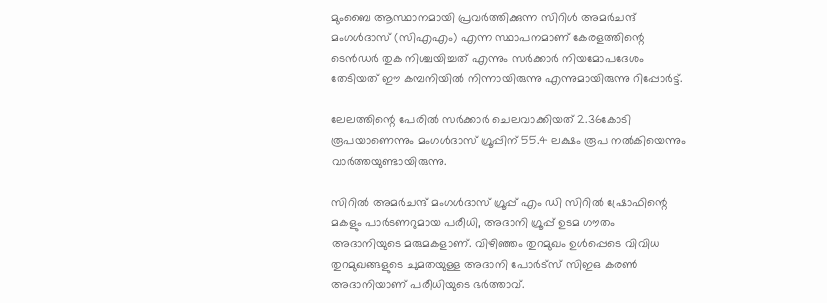മുംബൈ ആസ്ഥാനമായി പ്രവര്‍ത്തിക്കുന്ന സിറിള്‍ അമര്‍ചന്ദ് മംഗള്‍ദാസ് (സിഎഎം) എന്ന സ്ഥാപനമാണ് കേരളത്തിന്റെ ടെന്‍ഡര്‍ തുക നിശ്ചയിച്ചത് എന്നും സര്‍ക്കാര്‍ നിയമോപദേശം തേടിയത് ഈ കമ്പനിയില്‍ നിന്നായിരുന്നു എന്നുമായിരുന്നു റിപ്പോര്‍ട്ട്.

ലേലത്തിന്റെ പേരില്‍ സര്‍ക്കാര്‍ ചെലവാക്കിയത് 2.36കോടി രൂപയാണെന്നും മംഗള്‍ദാസ് ഗ്രൂപ്പിന് 55.4 ലക്ഷം രൂപ നല്‍കിയെന്നും വാര്‍ത്തയുണ്ടായിരുന്നു.

സിറില്‍ അമര്‍ചന്ദ് മംഗള്‍ദാസ് ഗ്രൂപ്പ് എം ഡി സിറില്‍ ഷ്രോഫിന്റെ മകളും പാര്‍ടണറുമായ പരീധി, അദാനി ഗ്രൂപ്പ് ഉടമ ഗൗതം അദാനിയുടെ മരുമകളാണ്. വിഴിഞ്ഞം തുറമുഖം ഉള്‍പ്പെടെ വിവിധ തുറമുഖങ്ങളുടെ ചുമതയുള്ള അദാനി പോര്‍ട്‌സ് സിഇഒ കരണ്‍ അദാനിയാണ് പരീധിയുടെ ഭര്‍ത്താവ്.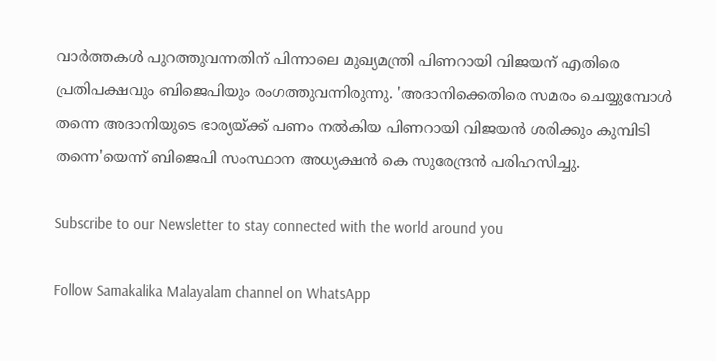വാര്‍ത്തകള്‍ പുറത്തുവന്നതിന് പിന്നാലെ മുഖ്യമന്ത്രി പിണറായി വിജയന് എതിരെ പ്രതിപക്ഷവും ബിജെപിയും രംഗത്തുവന്നിരുന്നു. 'അദാനിക്കെതിരെ സമരം ചെയ്യുമ്പോള്‍ തന്നെ അദാനിയുടെ ഭാര്യയ്ക്ക് പണം നല്‍കിയ പിണറായി വിജയന്‍ ശരിക്കും കുമ്പിടി തന്നെ'യെന്ന് ബിജെപി സംസ്ഥാന അധ്യക്ഷന്‍ കെ സുരേന്ദ്രന്‍ പരിഹസിച്ചു.

Subscribe to our Newsletter to stay connected with the world around you

Follow Samakalika Malayalam channel on WhatsApp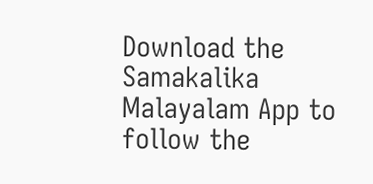Download the Samakalika Malayalam App to follow the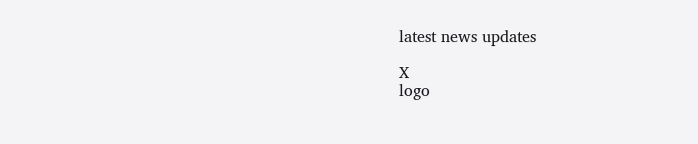latest news updates

X
logo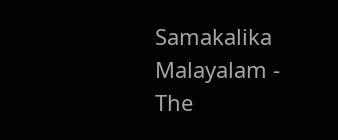Samakalika Malayalam - The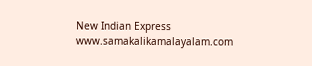New Indian Express
www.samakalikamalayalam.com